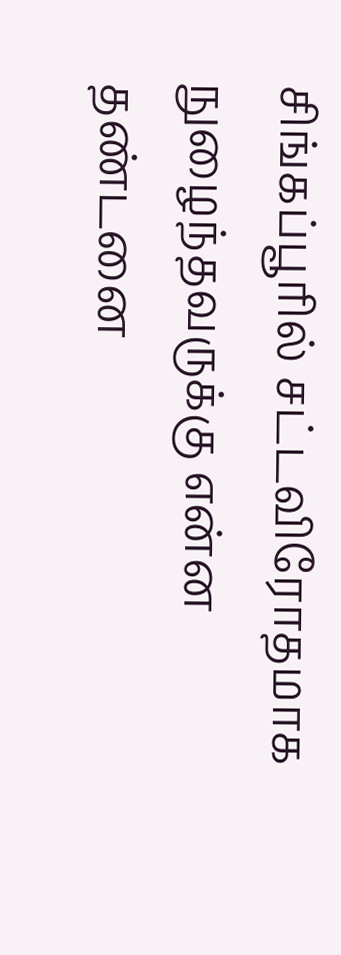சிங்கப்பூரில் சட்டவிரோதமாக நுழைந்தவருக்கு என்ன தண்டனை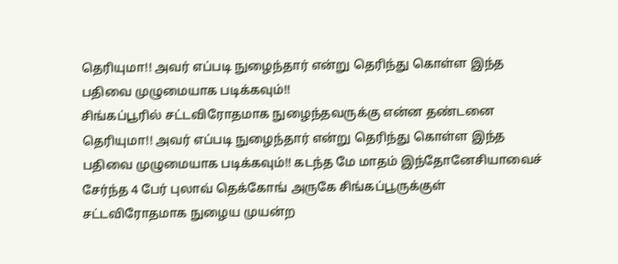தெரியுமா!! அவர் எப்படி நுழைந்தார் என்று தெரிந்து கொள்ள இந்த பதிவை முழுமையாக படிக்கவும்!!
சிங்கப்பூரில் சட்டவிரோதமாக நுழைந்தவருக்கு என்ன தண்டனை தெரியுமா!! அவர் எப்படி நுழைந்தார் என்று தெரிந்து கொள்ள இந்த பதிவை முழுமையாக படிக்கவும்!! கடந்த மே மாதம் இந்தோனேசியாவைச் சேர்ந்த 4 பேர் புலாவ் தெக்கோங் அருகே சிங்கப்பூருக்குள் சட்டவிரோதமாக நுழைய முயன்ற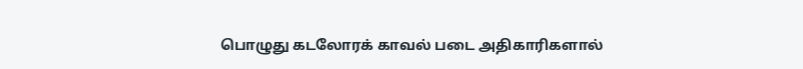பொழுது கடலோரக் காவல் படை அதிகாரிகளால்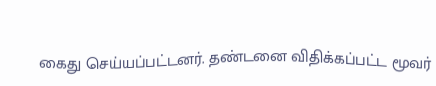கைது செய்யப்பட்டனர். தண்டனை விதிக்கப்பட்ட மூவர்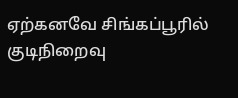ஏற்கனவே சிங்கப்பூரில் குடிநிறைவு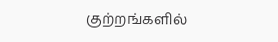குற்றங்களில்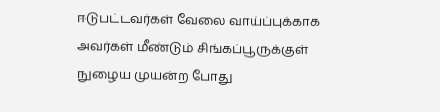ஈடுபட்டவர்கள் வேலை வாய்ப்புக்காக அவர்கள் மீண்டும் சிங்கப்பூருக்குள் நுழைய முயன்ற போது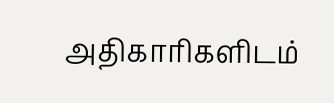அதிகாரிகளிடம்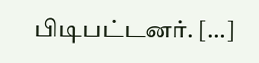பிடிபட்டனர். […]